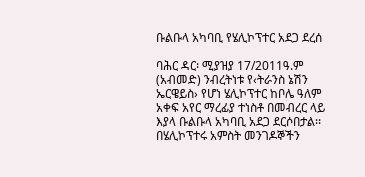ቡልቡላ አካባቢ የሄሊኮፕተር አደጋ ደረሰ

ባሕር ዳር፡ ሚያዝያ 17/2011ዓ.ም (አብመድ) ንብረትነቱ የ‹ትራንስ ኔሽን ኤርዌይስ› የሆነ ሄሊኮፕተር ከቦሌ ዓለም አቀፍ አየር ማረፊያ ተነስቶ በመብረር ላይ እያላ ቡልቡላ አካባቢ አደጋ ደርሶበታል፡፡ በሄሊኮፕተሩ አምስት መንገዶኞችን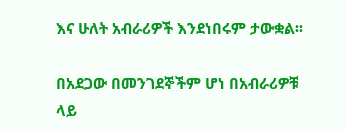እና ሁለት አብራሪዎች እንደነበሩም ታውቋል፡፡

በአደጋው በመንገደኞችም ሆነ በአብራሪዎቹ ላይ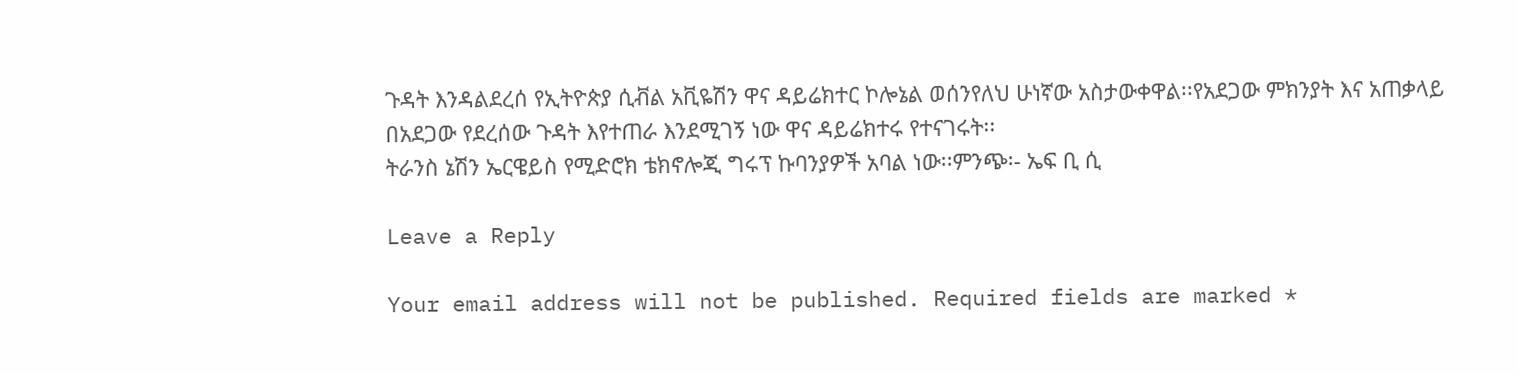ጉዳት እንዳልደረሰ የኢትዮጵያ ሲቭል አቪዬሽን ዋና ዳይሬክተር ኮሎኔል ወሰንየለህ ሁነኛው አስታውቀዋል፡፡የአደጋው ምክንያት እና አጠቃላይ በአደጋው የደረሰው ጉዳት እየተጠራ እንደሚገኝ ነው ዋና ዳይሬክተሩ የተናገሩት፡፡
ትራንስ ኔሽን ኤርዌይስ የሚድሮክ ቴክኖሎጂ ግሩፕ ኩባንያዎች አባል ነው፡፡ምንጭ፡- ኤፍ ቢ ሲ

Leave a Reply

Your email address will not be published. Required fields are marked *